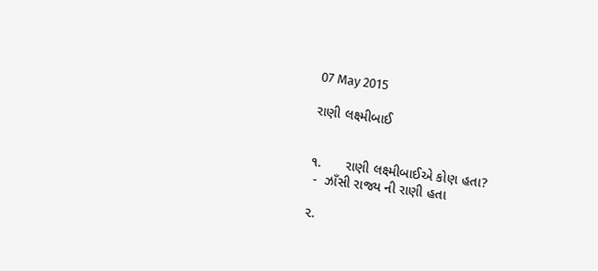07 May 2015

રાણી લક્ષ્મીબાઈ


૧.      રાણી લક્ષ્મીબાઈએ કોણ હતા?
 -  ઝાઁસી રાજ્ય ની રાણી હતા

૨.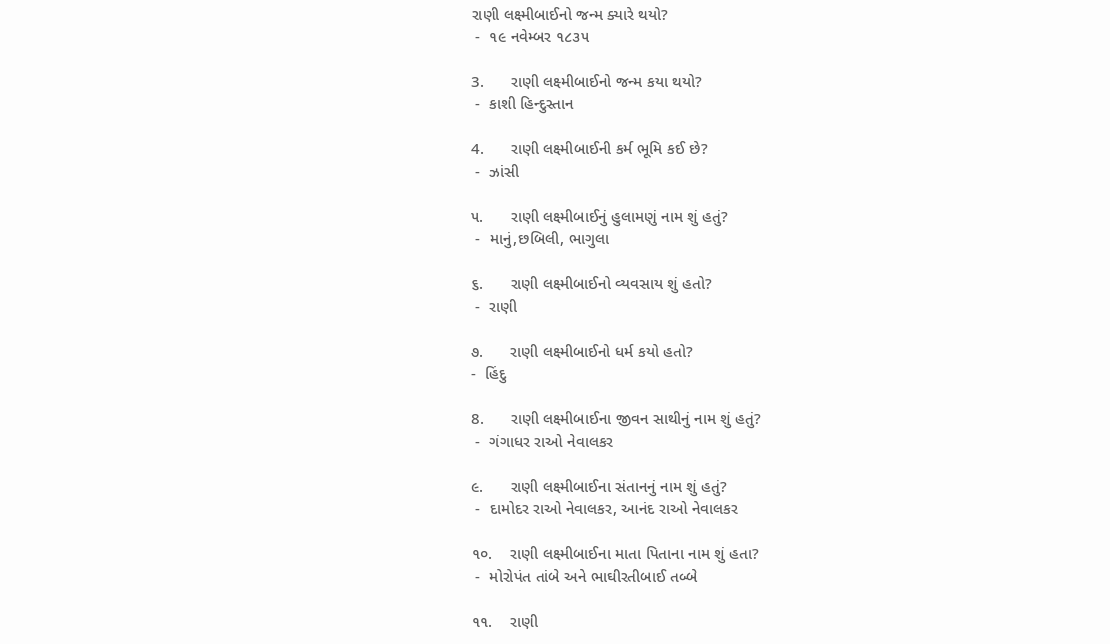રાણી લક્ષ્મીબાઈનો જન્મ ક્યારે થયો?
 -  ૧૯ નવેમ્બર ૧૮૩૫

3.      રાણી લક્ષ્મીબાઈનો જન્મ કયા થયો?
 -  કાશી હિન્દુસ્તાન

4.      રાણી લક્ષ્મીબાઈની કર્મ ભૂમિ કઈ છે?
 -  ઝાંસી

૫.      રાણી લક્ષ્મીબાઈનું હુલામણું નામ શું હતું?
 -  માનું,છબિલી, ભાગુલા

૬.      રાણી લક્ષ્મીબાઈનો વ્યવસાય શું હતો?
 -  રાણી

૭.      રાણી લક્ષ્મીબાઈનો ધર્મ કયો હતો?
-  હિંદુ

8.      રાણી લક્ષ્મીબાઈના જીવન સાથીનું નામ શું હતું?
 -  ગંગાધર રાઓ નેવાલકર

૯.      રાણી લક્ષ્મીબાઈના સંતાનનું નામ શું હતું?
 -  દામોદર રાઓ નેવાલકર, આનંદ રાઓ નેવાલકર

૧૦.    રાણી લક્ષ્મીબાઈના માતા પિતાના નામ શું હતા?
 -  મોરોપંત તાંબે અને ભાઘીરતીબાઈ તબ્બે

૧૧.    રાણી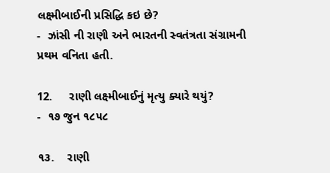લક્ષ્મીબાઈની પ્રસિદ્ધિ કઇ છે?
-  ઝાંસી ની રાણી અને ભારતની સ્વતંત્રતા સંગ્રામની પ્રથમ વનિતા હતી.

12.     રાણી લક્ષ્મીબાઈનું મૃત્યુ ક્યારે થયું?
-  ૧૭ જુન ૧૮૫૮

૧૩.    રાણી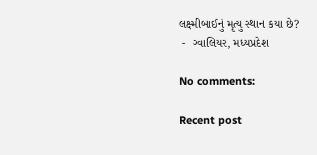લક્ષ્મીબાઈનું મૃત્યુ સ્થાન કયા છે?
 -  ગ્વાલિયર, મધ્યપ્રદેશ

No comments:

Recent post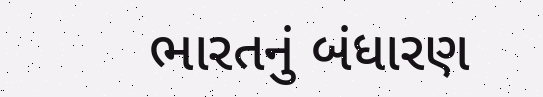ભારતનું બંધારણ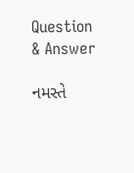Question & Answer

નમસ્તે